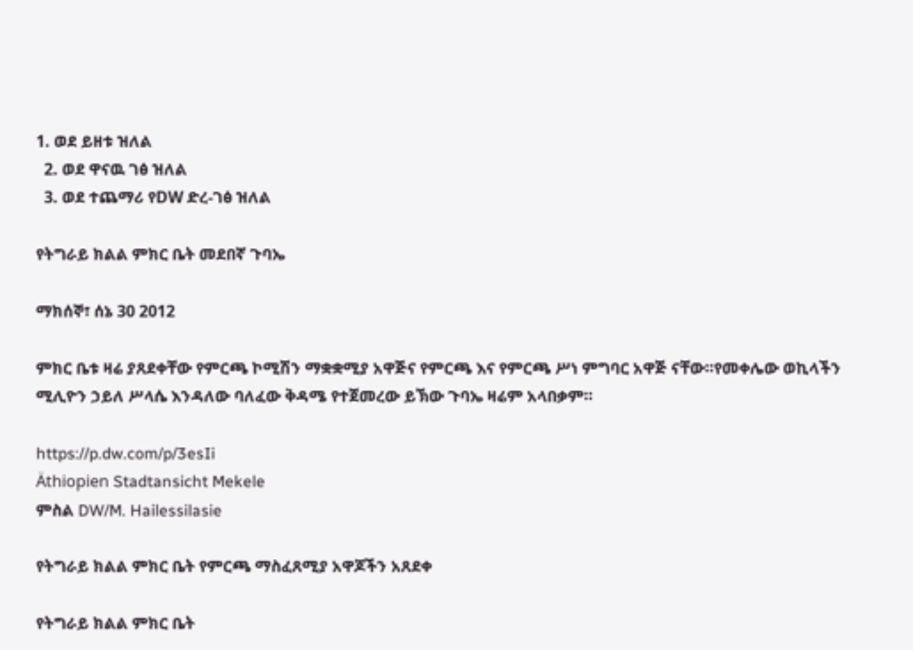1. ወደ ይዘቱ ዝለል
  2. ወደ ዋናዉ ገፅ ዝለል
  3. ወደ ተጨማሪ የDW ድረ-ገፅ ዝለል

የትግራይ ክልል ምክር ቤት መደበኛ ጉባኤ

ማክሰኞ፣ ሰኔ 30 2012

ምክር ቤቱ ዛሬ ያጸደቀቸው የምርጫ ኮሚሽን ማቋቋሚያ አዋጅና የምርጫ እና የምርጫ ሥነ ምግባር አዋጅ ናቸው።የመቀሌው ወኪላችን ሚሊዮን ኃይለ ሥላሴ እንዳለው ባለፈው ቅዳሜ የተጀመረው ይኽው ጉባኤ ዛሬም አላበቃም።

https://p.dw.com/p/3esIi
Äthiopien Stadtansicht Mekele
ምስል DW/M. Hailessilasie

የትግራይ ክልል ምክር ቤት የምርጫ ማስፈጸሚያ አዋጆችን አጸደቀ

የትግራይ ክልል ምክር ቤት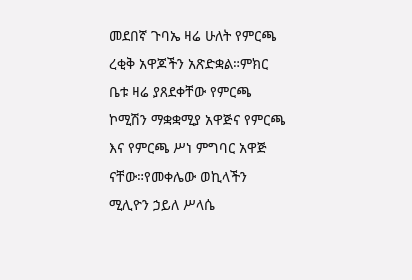መደበኛ ጉባኤ ዛሬ ሁለት የምርጫ ረቂቅ አዋጆችን አጽድቋል።ምክር ቤቱ ዛሬ ያጸደቀቸው የምርጫ ኮሚሽን ማቋቋሚያ አዋጅና የምርጫ እና የምርጫ ሥነ ምግባር አዋጅ ናቸው።የመቀሌው ወኪላችን ሚሊዮን ኃይለ ሥላሴ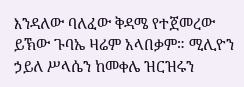እንዳለው ባለፈው ቅዳሜ የተጀመረው ይኽው ጉባኤ ዛሬም አላበቃም። ሚሊዮን ኃይለ ሥላሴን ከመቀሌ ዝርዝሩን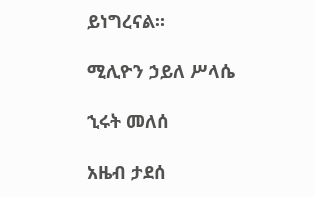ይነግረናል።

ሚሊዮን ኃይለ ሥላሴ

ኂሩት መለሰ

አዜብ ታደሰ